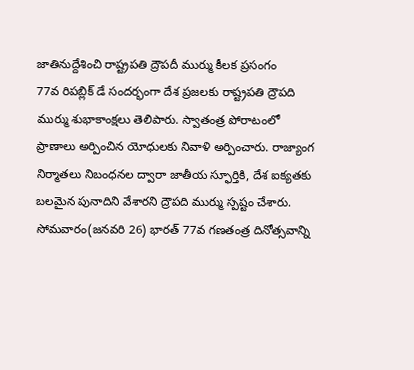జాతినుద్దేశించి రాష్ట్రపతి ద్రౌపదీ ముర్ము కీలక ప్రసంగం
77వ రిపబ్లిక్ డే సందర్భంగా దేశ ప్రజలకు రాష్ట్రపతి ద్రౌపది ముర్ము శుభాకాంక్షలు తెలిపారు. స్వాతంత్ర పోరాటంలో ప్రాణాలు అర్పించిన యోధులకు నివాళి అర్పించారు. రాజ్యాంగ నిర్మాతలు నిబంధనల ద్వారా జాతీయ స్ఫూర్తికి, దేశ ఐక్యతకు బలమైన పునాదిని వేశారని ద్రౌపది ముర్ము స్పష్టం చేశారు. సోమవారం(జనవరి 26) భారత్ 77వ గణతంత్ర దినోత్సవాన్ని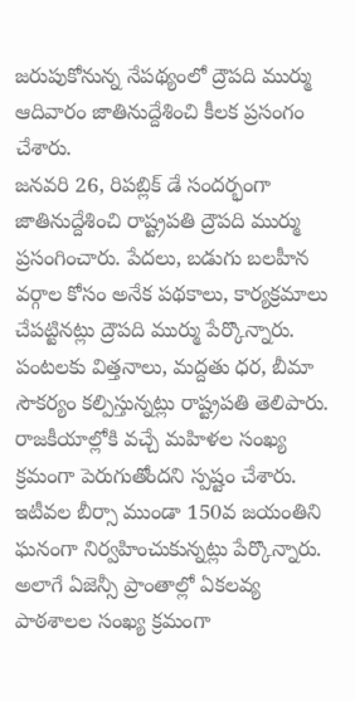జరుపుకోనున్న నేపథ్యంలో ద్రౌపది ముర్ము ఆదివారం జాతినుద్దేశించి కీలక ప్రసంగం చేశారు.
జనవరి 26, రిపబ్లిక్ డే సందర్భంగా జాతినుద్దేశించి రాష్ట్రపతి ద్రౌపది ముర్ము ప్రసంగించారు. పేదలు, బడుగు బలహీన వర్గాల కోసం అనేక పథకాలు, కార్యక్రమాలు చేపట్టినట్లు ద్రౌపది ముర్ము పేర్కొన్నారు. పంటలకు విత్తనాలు, మద్దతు ధర, బీమా సౌకర్యం కల్పిస్తున్నట్లు రాష్ట్రపతి తెలిపారు.
రాజకీయాల్లోకి వచ్చే మహిళల సంఖ్య క్రమంగా పెరుగుతోందని స్పష్టం చేశారు. ఇటీవల బీర్సా ముండా 150వ జయంతిని ఘనంగా నిర్వహించుకున్నట్లు పేర్కొన్నారు. అలాగే ఏజెన్సీ ప్రాంతాల్లో ఏకలవ్య పాఠశాలల సంఖ్య క్రమంగా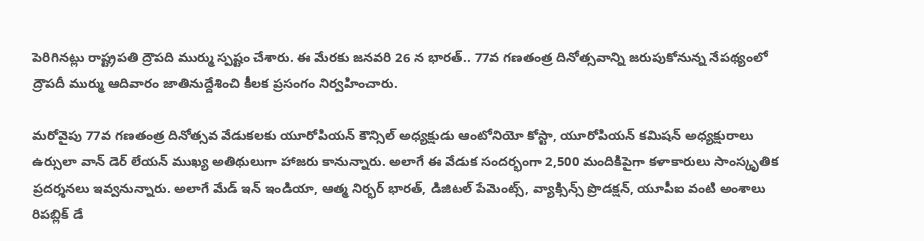పెరిగినట్లు రాష్ట్రపతి ద్రౌపది ముర్ము స్పష్టం చేశారు. ఈ మేరకు జనవరి 26 న భారత్.. 77వ గణతంత్ర దినోత్సవాన్ని జరుపుకోనున్న నేపథ్యంలో ద్రౌపదీ ముర్ము ఆదివారం జాతినుద్దేశించి కీలక ప్రసంగం నిర్వహించారు.

మరోవైపు 77వ గణతంత్ర దినోత్సవ వేడుకలకు యూరోపియన్ కౌన్సిల్ అధ్యక్షుడు ఆంటోనియో కోస్టా, యూరోపియన్ కమిషన్ అధ్యక్షురాలు ఉర్సులా వాన్ డెర్ లేయన్ ముఖ్య అతిథులుగా హాజరు కానున్నారు. అలాగే ఈ వేడుక సందర్భంగా 2,500 మందికిపైగా కళాకారులు సాంస్కృతిక ప్రదర్శనలు ఇవ్వనున్నారు. అలాగే మేడ్ ఇన్ ఇండియా, ఆత్మ నిర్భర్ భారత్, డిజిటల్ పేమెంట్స్, వ్యాక్సిన్స్ ప్రొడక్షన్, యూపీఐ వంటి అంశాలు రిపబ్లిక్ డే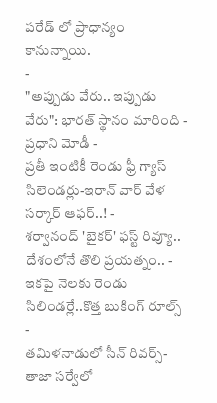పరేడ్ లో ప్రాధాన్యం కానున్నాయి.
-
"అప్పుడు వేరు.. ఇప్పుడు వేరు": భారత్ స్థానం మారింది - ప్రధాని మోడీ -
ప్రతీ ఇంటికీ రెండు ఫ్రీ గ్యాస్ సిలెండర్లు-ఇరాన్ వార్ వేళ సర్కార్ ఆఫర్..! -
శర్వానంద్ 'బైకర్' ఫస్ట్ రివ్యూ.. దేశంలోనే తొలి ప్రయత్నం.. -
ఇకపై నెలకు రెండు సిలిండర్లే..కొత్త బుకింగ్ రూల్స్ -
తమిళనాడులో సీన్ రివర్స్-తాజా సర్వేలో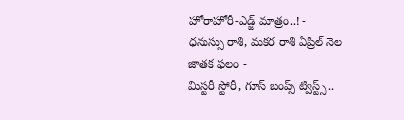హోరాహోరీ-ఎడ్జ్ మాత్రం..! -
ధనుస్సు రాశి, మకర రాశి ఏప్రిల్ నెల జాతక ఫలం -
మిస్టరీ స్టోరీ, గూస్ బంప్స్ ట్విస్ట్స్..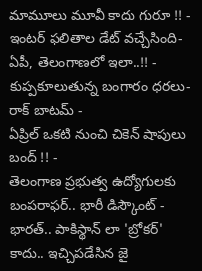మామూలు మూవీ కాదు గురూ !! -
ఇంటర్ ఫలితాల డేట్ వచ్చేసింది- ఏపీ, తెలంగాణలో ఇలా..!! -
కుప్పకూలుతున్న బంగారం ధరలు- రాక్ బాటమ్ -
ఏప్రిల్ ఒకటి నుంచి చికెన్ షాపులు బంద్ !! -
తెలంగాణ ప్రభుత్వ ఉద్యోగులకు బంపరాఫర్.. భారీ డిస్కౌంట్ -
భారత్.. పాకిస్థాన్ లా 'బ్రోకర్' కాదు.. ఇచ్చిపడేసిన జై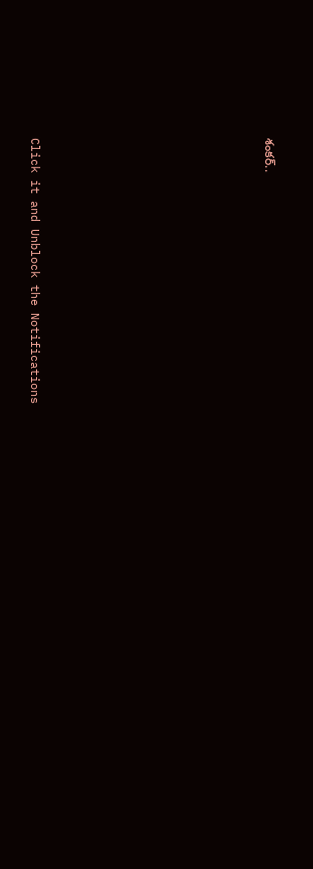శంకర్..












Click it and Unblock the Notifications